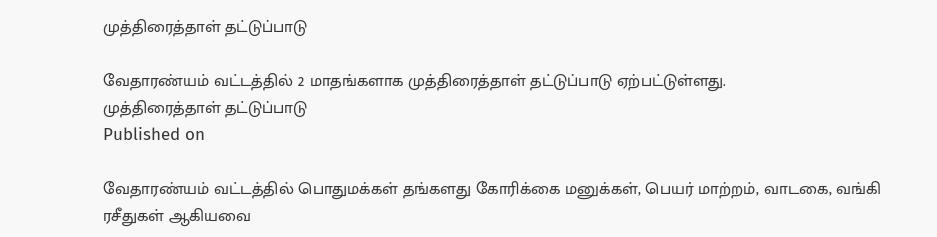முத்திரைத்தாள் தட்டுப்பாடு

வேதாரண்யம் வட்டத்தில் 2 மாதங்களாக முத்திரைத்தாள் தட்டுப்பாடு ஏற்பட்டுள்ளது.
முத்திரைத்தாள் தட்டுப்பாடு
Published on

வேதாரண்யம் வட்டத்தில் பொதுமக்கள் தங்களது கோரிக்கை மனுக்கள், பெயர் மாற்றம், வாடகை, வங்கி ரசீதுகள் ஆகியவை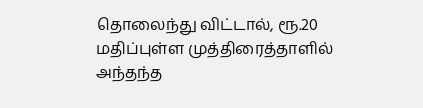தொலைந்து விட்டால், ரூ.20 மதிப்புள்ள முத்திரைத்தாளில் அந்தந்த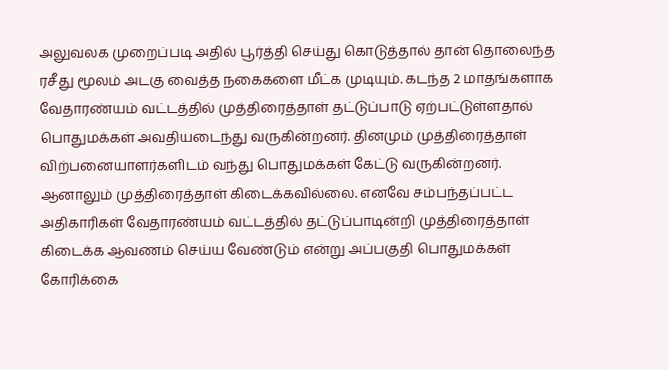அலுவலக முறைப்படி அதில் பூர்த்தி செய்து கொடுத்தால் தான் தொலைந்த ரசீது மூலம் அடகு வைத்த நகைகளை மீட்க முடியும். கடந்த 2 மாதங்களாக வேதாரண்யம் வட்டத்தில் முத்திரைத்தாள் தட்டுப்பாடு ஏற்பட்டுள்ளதால் பொதுமக்கள் அவதியடைந்து வருகின்றனர். தினமும் முத்திரைத்தாள் விற்பனையாளர்களிடம் வந்து பொதுமக்கள் கேட்டு வருகின்றனர். ஆனாலும் முத்திரைத்தாள் கிடைக்கவில்லை. எனவே சம்பந்தப்பட்ட அதிகாரிகள் வேதாரண்யம் வட்டத்தில் தட்டுப்பாடின்றி முத்திரைத்தாள் கிடைக்க ஆவணம் செய்ய வேண்டும் என்று அப்பகுதி பொதுமக்கள் கோரிக்கை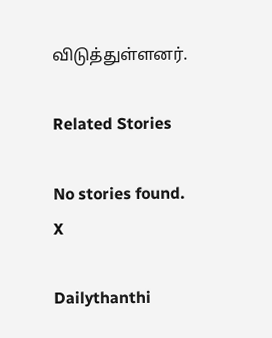விடுத்துள்ளனர்.

Related Stories

No stories found.
X

Dailythanthi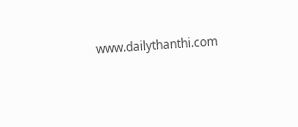www.dailythanthi.com